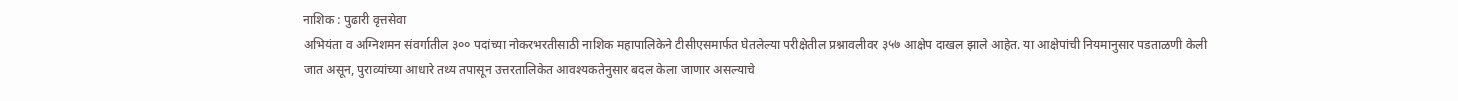नाशिक : पुढारी वृत्तसेवा
अभियंता व अग्निशमन संवर्गातील ३०० पदांच्या नोकरभरतीसाठी नाशिक महापालिकेने टीसीएसमार्फत घेतलेल्या परीक्षेतील प्रश्नावलीवर ३५७ आक्षेप दाखल झाले आहेत. या आक्षेपांची नियमानुसार पडताळणी केली जात असून, पुराव्यांच्या आधारे तथ्य तपासून उत्तरतालिकेत आवश्यकतेनुसार बदल केला जाणार असल्याचे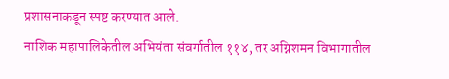प्रशासनाकडून स्पष्ट करण्यात आले.
नाशिक महापालिकेतील अभियंता संवर्गातील ११४, तर अग्निशमन विभागातील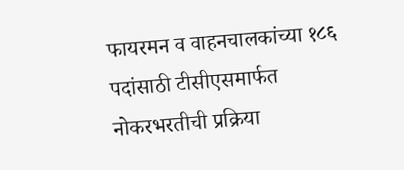फायरमन व वाहनचालकांच्या १८६ पदांसाठी टीसीएसमार्फत नोकरभरतीची प्रक्रिया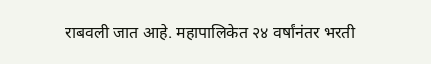राबवली जात आहे. महापालिकेत २४ वर्षांनंतर भरती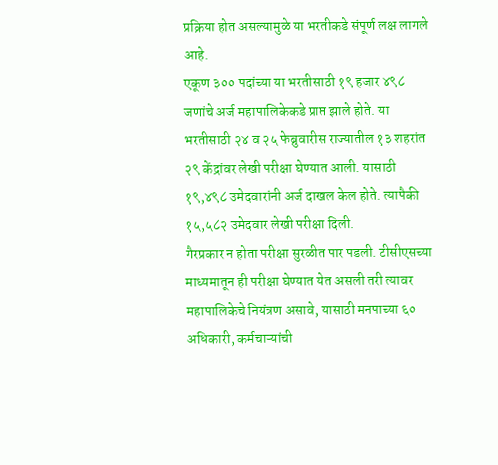प्रक्रिया होत असल्यामुळे या भरतीकडे संपूर्ण लक्ष लागले आहे.
एकूण ३०० पदांच्या या भरतीसाठी १९ हजार ४९८ जणांचे अर्ज महापालिकेकडे प्राप्त झाले होते. या भरतीसाठी २४ व २५ फेब्रुवारीस राज्यातील १३ शहरांत २९ केंद्रांवर लेखी परीक्षा घेण्यात आली. यासाठी १९,४९८ उमेदवारांनी अर्ज दाखल केल होते. त्यापैकी १५,५८२ उमेदवार लेखी परीक्षा दिली.
गैरप्रकार न होता परीक्षा सुरळीत पार पडली. टीसीएसच्या माध्यमातून ही परीक्षा घेण्यात येत असली तरी त्यावर महापालिकेचे नियंत्रण असावे, यासाठी मनपाच्या ६० अधिकारी, कर्मचाऱ्यांची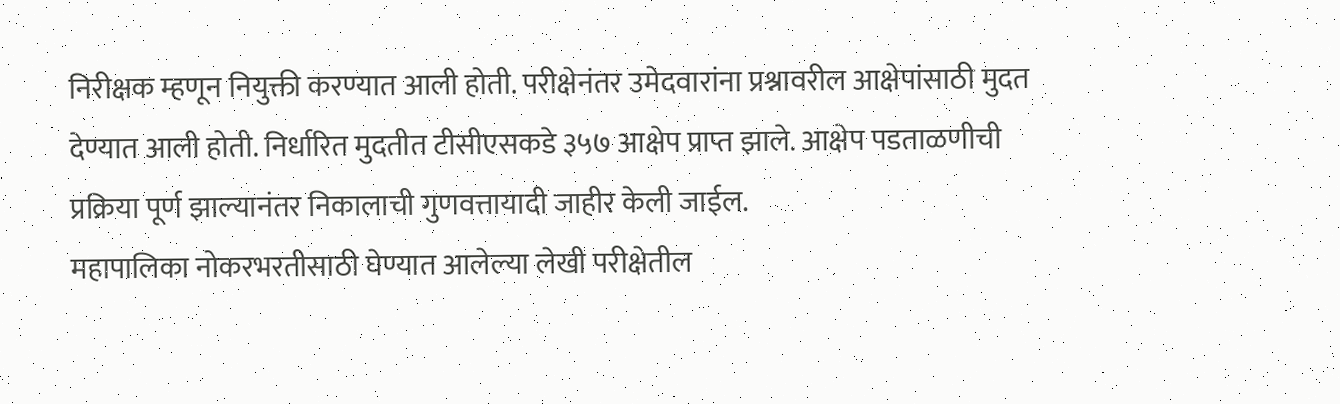निरीक्षक म्हणून नियुक्ती करण्यात आली होती. परीक्षेनंतर उमेदवारांना प्रश्नावरील आक्षेपांसाठी मुदत देण्यात आली होती. निर्धारित मुदतीत टीसीएसकडे ३५७ आक्षेप प्राप्त झाले. आक्षेप पडताळणीची प्रक्रिया पूर्ण झाल्यानंतर निकालाची गुणवत्तायादी जाहीर केली जाईल.
महापालिका नोकरभरतीसाठी घेण्यात आलेल्या लेखी परीक्षेतील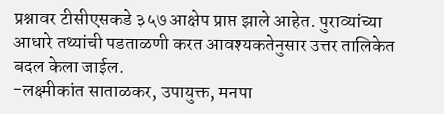प्रश्नावर टीसीएसकडे ३५७ आक्षेप प्राप्त झाले आहेत. पुराव्यांच्या आधारे तथ्यांची पडताळणी करत आवश्यकतेनुसार उत्तर तालिकेत बदल केला जाईल.
-लक्ष्मीकांत साताळकर, उपायुक्त, मनपा